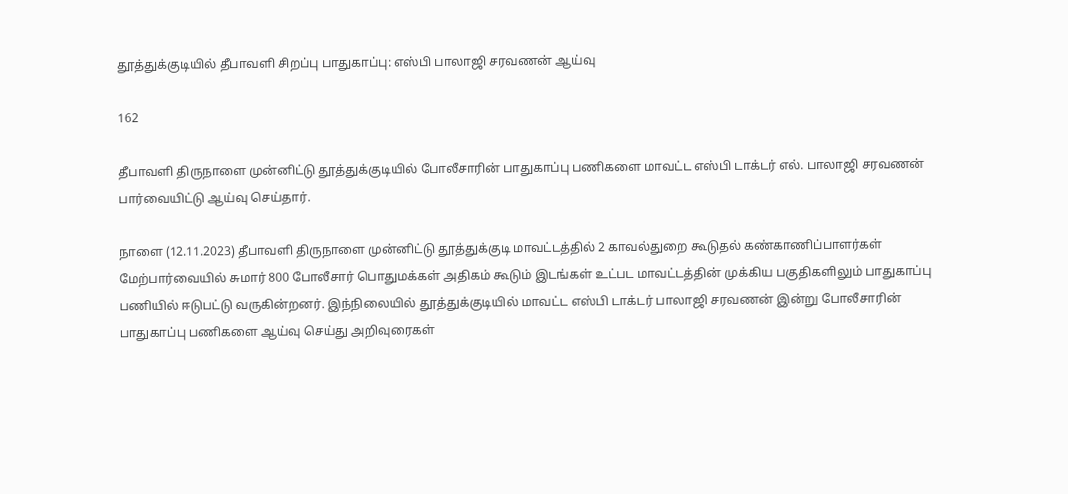தூத்துக்குடியில் தீபாவளி சிறப்பு பாதுகாப்பு: எஸ்பி பாலாஜி சரவணன் ஆய்வு

162

தீபாவளி திருநாளை முன்னிட்டு தூத்துக்குடியில் போலீசாரின் பாதுகாப்பு பணிகளை மாவட்ட எஸ்பி டாக்டர் எல். பாலாஜி சரவணன் பார்வையிட்டு ஆய்வு செய்தார்.

நாளை (12.11.2023) தீபாவளி திருநாளை முன்னிட்டு தூத்துக்குடி மாவட்டத்தில் 2 காவல்துறை கூடுதல் கண்காணிப்பாளர்கள் மேற்பார்வையில் சுமார் 800 போலீசார் பொதுமக்கள் அதிகம் கூடும் இடங்கள் உட்பட மாவட்டத்தின் முக்கிய பகுதிகளிலும் பாதுகாப்பு பணியில் ஈடுபட்டு வருகின்றனர். இந்நிலையில் தூத்துக்குடியில் மாவட்ட எஸ்பி டாக்டர் பாலாஜி சரவணன் இன்று போலீசாரின் பாதுகாப்பு பணிகளை ஆய்வு செய்து அறிவுரைகள்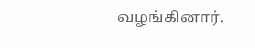வழங்கினார்.